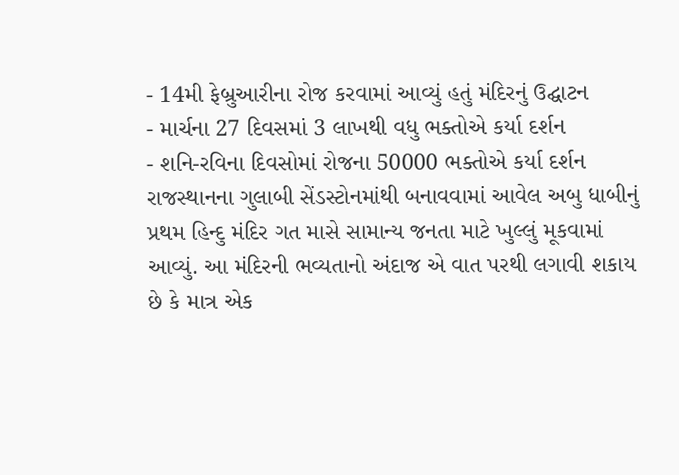- 14મી ફેબ્રુઆરીના રોજ કરવામાં આવ્યું હતું મંદિરનું ઉદ્ઘાટન
- માર્ચના 27 દિવસમાં 3 લાખથી વધુ ભક્તોએ કર્યા દર્શન
- શનિ-રવિના દિવસોમાં રોજના 50000 ભક્તોએ કર્યા દર્શન
રાજસ્થાનના ગુલાબી સેંડસ્ટોનમાંથી બનાવવામાં આવેલ અબુ ધાબીનું પ્રથમ હિન્દુ મંદિર ગત માસે સામાન્ય જનતા માટે ખુલ્લું મૂકવામાં આવ્યું. આ મંદિરની ભવ્યતાનો અંદાજ એ વાત પરથી લગાવી શકાય છે કે માત્ર એક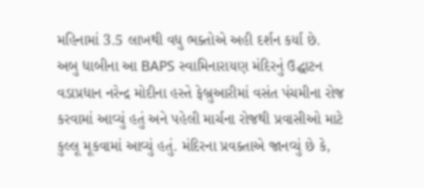મહિનામાં 3.5 લાખથી વધુ ભક્તોએ અહી દર્શન કર્યા છે.
અબુ ધાબીના આ BAPS સ્વામિનારાયણ મંદિરનું ઉદ્ઘાટન વડાપ્રધાન નરેન્દ્ર મોદીના હસ્તે ફેબ્રુઆરીમાં વસંત પંચમીના રોજ કરવામાં આવ્યું હતું અને પહેલી માર્ચના રોજથી પ્રવાસીઓ માટે કુલ્લૂ મૂકવામાં આવ્યું હતું. મંદિરના પ્રવક્તાએ જાનવ્યું છે કે,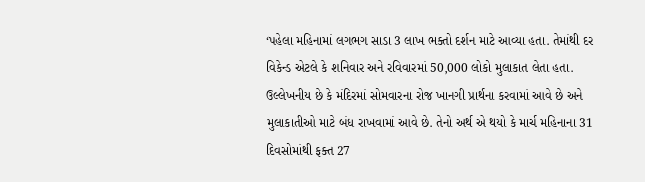‘પહેલા મહિનામાં લગભગ સાડા 3 લાખ ભક્તો દર્શન માટે આવ્યા હતા. તેમાંથી દર વિકેન્ડ એટલે કે શનિવાર અને રવિવારમાં 50,000 લોકો મુલાકાત લેતા હતા. ઉલ્લેખનીય છે કે મંદિરમાં સોમવારના રોજ ખાનગી પ્રાર્થના કરવામાં આવે છે અને મુલાકાતીઓ માટે બંધ રાખવામાં આવે છે. તેનો અર્થ એ થયો કે માર્ચ મહિનાના 31 દિવસોમાંથી ફક્ત 27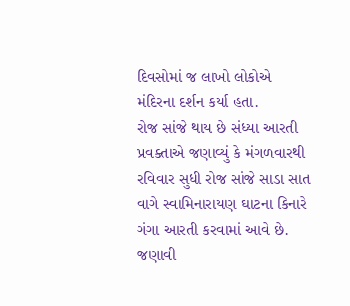દિવસોમાં જ લાખો લોકોએ મંદિરના દર્શન કર્યા હતા.
રોજ સાંજે થાય છે સંધ્યા આરતી
પ્રવક્તાએ જણાવ્યું કે મંગળવારથી રવિવાર સુધી રોજ સાંજે સાડા સાત વાગે સ્વામિનારાયણ ઘાટના કિનારે ગંગા આરતી કરવામાં આવે છે. જણાવી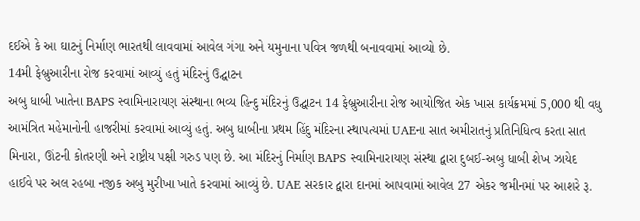દઈએ કે આ ઘાટનું નિર્માણ ભારતથી લાવવામાં આવેલ ગંગા અને યમુનાના પવિત્ર જળથી બનાવવામાં આવ્યો છે.
14મી ફેબ્રુઆરીના રોજ કરવામાં આવ્યું હતું મંદિરનું ઉદ્ઘાટન
અબુ ધાબી ખાતેના BAPS સ્વામિનારાયણ સંસ્થાના ભવ્ય હિન્દુ મંદિરનું ઉદ્ઘાટન 14 ફેબ્રુઆરીના રોજ આયોજિત એક ખાસ કાર્યક્રમમાં 5,000 થી વધુ આમંત્રિત મહેમાનોની હાજરીમાં કરવામાં આવ્યું હતું. અબુ ધાબીના પ્રથમ હિંદુ મંદિરના સ્થાપત્યમાં UAEના સાત અમીરાતનું પ્રતિનિધિત્વ કરતા સાત મિનારા, ઊંટની કોતરણી અને રાષ્ટ્રીય પક્ષી ગરુડ પણ છે. આ મંદિરનું નિર્માણ BAPS સ્વામિનારાયણ સંસ્થા દ્વારા દુબઈ-અબુ ધાબી શેખ ઝાયેદ હાઈવે પર અલ રહબા નજીક અબુ મુરીખા ખાતે કરવામાં આવ્યું છે. UAE સરકાર દ્વારા દાનમાં આપવામાં આવેલ 27 એકર જમીનમાં પર આશરે રૂ.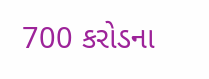700 કરોડના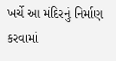ખર્ચે આ મંદિરનું નિર્માણ કરવામાં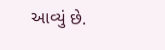આવ્યું છે.